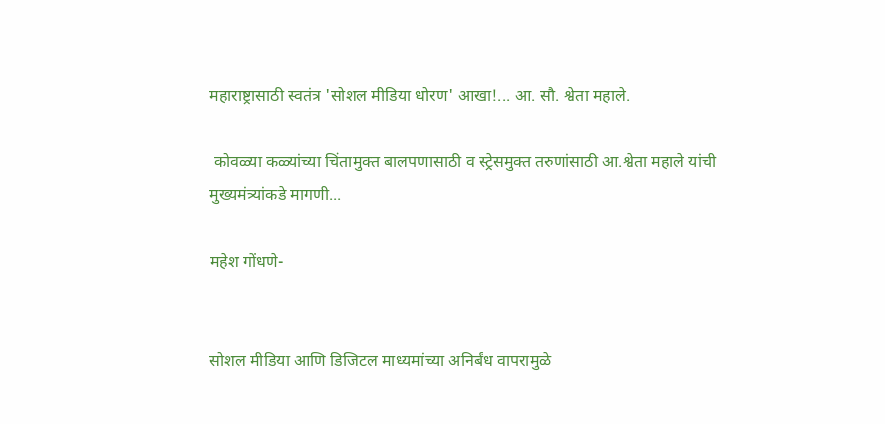महाराष्ट्रासाठी स्वतंत्र 'सोशल मीडिया धोरण' आखा!... आ. सौ. श्वेता महाले.

 कोवळ्या कळ्यांच्या चिंतामुक्त बालपणासाठी व स्ट्रेसमुक्त तरुणांसाठी आ.श्वेता महाले यांची मुख्यमंत्र्यांकडे मागणी...

महेश गोंधणे-


सोशल मीडिया आणि डिजिटल माध्यमांच्या अनिर्बंध वापरामुळे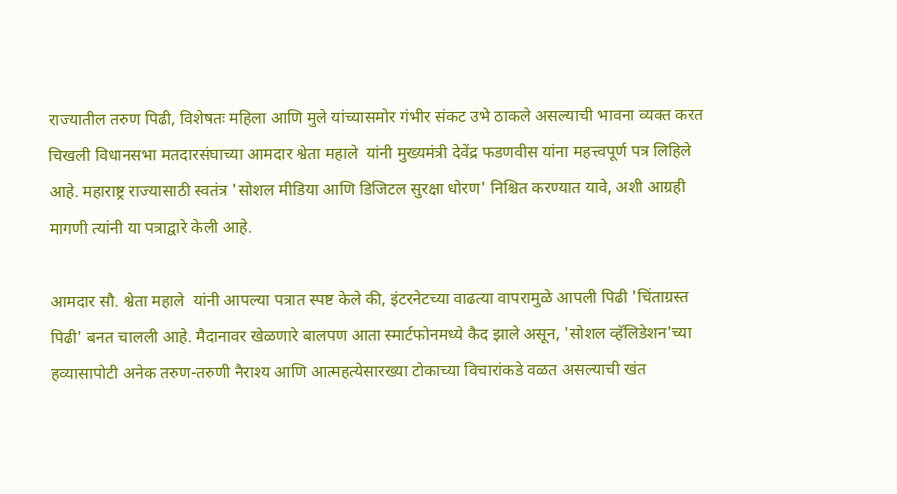राज्यातील तरुण पिढी, विशेषतः महिला आणि मुले यांच्यासमोर गंभीर संकट उभे ठाकले असल्याची भावना व्यक्त करत चिखली विधानसभा मतदारसंघाच्या आमदार श्वेता महाले  यांनी मुख्यमंत्री देवेंद्र फडणवीस यांना महत्त्वपूर्ण पत्र लिहिले आहे. महाराष्ट्र राज्यासाठी स्वतंत्र 'सोशल मीडिया आणि डिजिटल सुरक्षा धोरण' निश्चित करण्यात यावे, अशी आग्रही मागणी त्यांनी या पत्राद्वारे केली आहे.

आमदार सौ. श्वेता महाले  यांनी आपल्या पत्रात स्पष्ट केले की, इंटरनेटच्या वाढत्या वापरामुळे आपली पिढी 'चिंताग्रस्त पिढी' बनत चालली आहे. मैदानावर खेळणारे बालपण आता स्मार्टफोनमध्ये कैद झाले असून, 'सोशल व्हॅलिडेशन'च्या हव्यासापोटी अनेक तरुण-तरुणी नैराश्य आणि आत्महत्येसारख्या टोकाच्या विचारांकडे वळत असल्याची खंत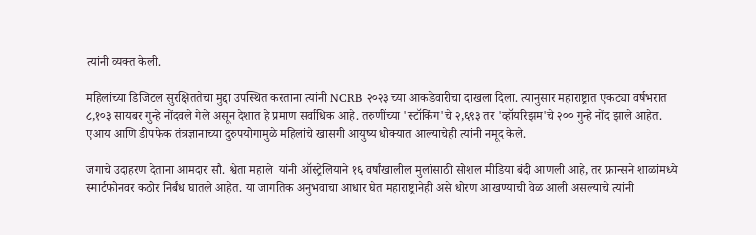त्यांनी व्यक्त केली.

महिलांच्या डिजिटल सुरक्षिततेचा मुद्दा उपस्थित करताना त्यांनी NCRB २०२३ च्या आकडेवारीचा दाखला दिला. त्यानुसार महाराष्ट्रात एकट्या वर्षभरात ८,१०३ सायबर गुन्हे नोंदवले गेले असून देशात हे प्रमाण सर्वाधिक आहे. तरुणींच्या 'स्टॉकिंग'चे २,६९३ तर 'व्हॉयरिझम'चे २०० गुन्हे नोंद झाले आहेत. एआय आणि डीपफेक तंत्रज्ञानाच्या दुरुपयोगामुळे महिलांचे खासगी आयुष्य धोक्यात आल्याचेही त्यांनी नमूद केले.

जगाचे उदाहरण देताना आमदार सौ. श्वेता महाले  यांनी ऑस्ट्रेलियाने १६ वर्षांखालील मुलांसाठी सोशल मीडिया बंदी आणली आहे, तर फ्रान्सने शाळांमध्ये स्मार्टफोनवर कठोर निर्बंध घातले आहेत. या जागतिक अनुभवाचा आधार घेत महाराष्ट्रानेही असे धोरण आखण्याची वेळ आली असल्याचे त्यांनी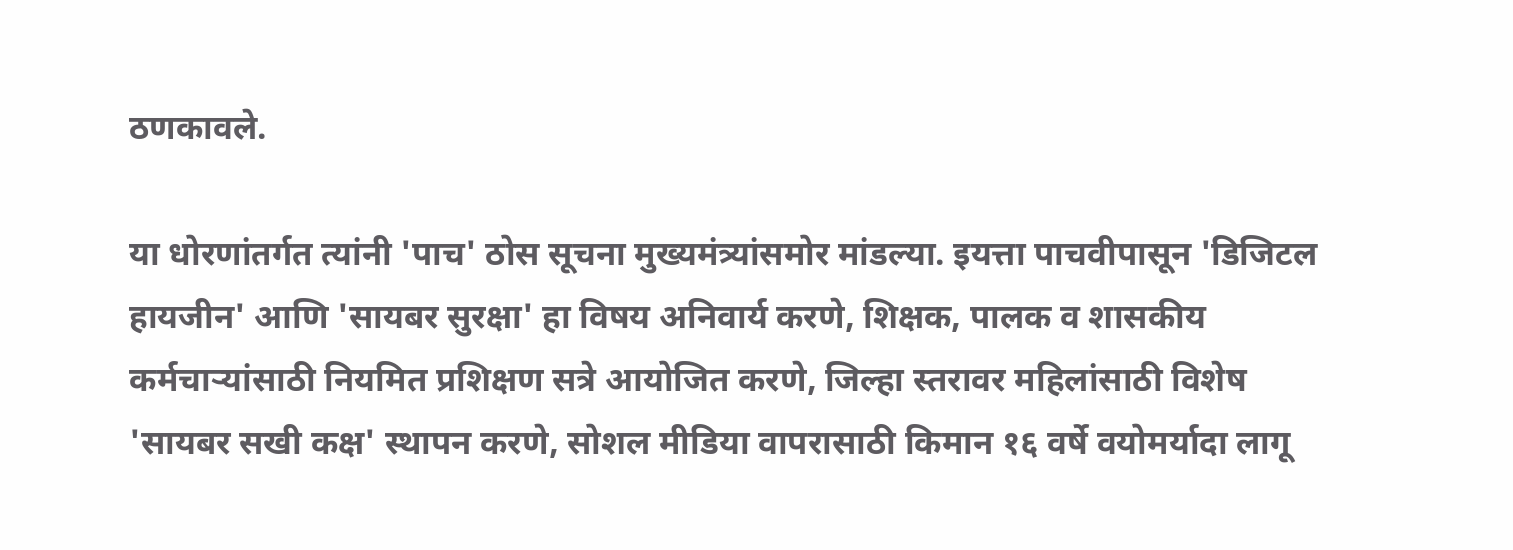ठणकावले.

या धोरणांतर्गत त्यांनी 'पाच' ठोस सूचना मुख्यमंत्र्यांसमोर मांडल्या. इयत्ता पाचवीपासून 'डिजिटल हायजीन' आणि 'सायबर सुरक्षा' हा विषय अनिवार्य करणे, शिक्षक, पालक व शासकीय कर्मचाऱ्यांसाठी नियमित प्रशिक्षण सत्रे आयोजित करणे, जिल्हा स्तरावर महिलांसाठी विशेष 'सायबर सखी कक्ष' स्थापन करणे, सोशल मीडिया वापरासाठी किमान १६ वर्षे वयोमर्यादा लागू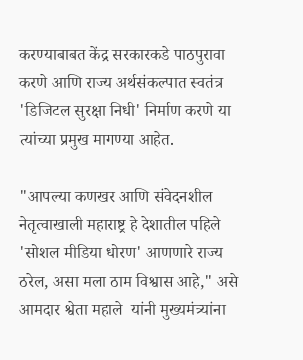करण्याबाबत केंद्र सरकारकडे पाठपुरावा करणे आणि राज्य अर्थसंकल्पात स्वतंत्र 'डिजिटल सुरक्षा निधी' निर्माण करणे या त्यांच्या प्रमुख मागण्या आहेत.

"आपल्या कणखर आणि संवेदनशील नेतृत्वाखाली महाराष्ट्र हे देशातील पहिले 'सोशल मीडिया धोरण' आणणारे राज्य ठरेल, असा मला ठाम विश्वास आहे," असे आमदार श्वेता महाले  यांनी मुख्यमंत्र्यांना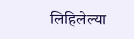लिहिलेल्या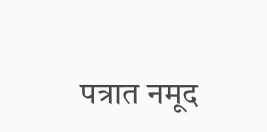पत्रात नमूद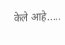केले आहे.....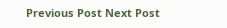Previous Post Next Post